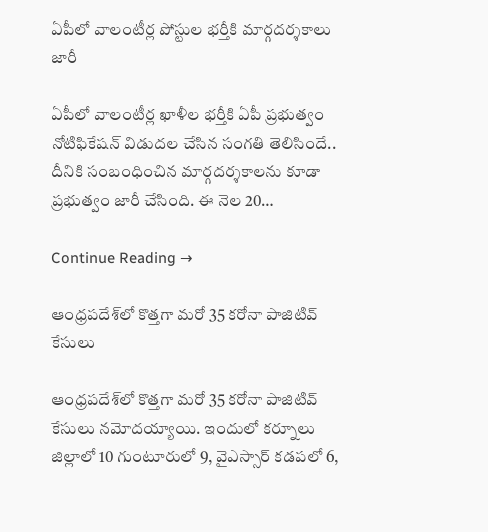ఏపీలో వాలంటీర్ల పోస్టుల భర్తీకి మార్గదర్శకాలు జారీ

ఏపీలో వాలంటీర్ల ఖాళీల భర్తీకి ఏపీ ప్రభుత్వం నోటిఫికేషన్‌ విడుదల చేసిన సంగతి తెలిసిందే.. దీనికి సంబంధించిన మార్గదర్శకాలను కూడా ప్రభుత్వం జారీ చేసింది. ఈ నెల 20…

Continue Reading →

ఆంధ్రపదేశ్‌లో కొత్తగా మరో 35 కరోనా పాజిటివ్‌ కేసులు

ఆంధ్రపదేశ్‌లో కొత్తగా మరో 35 కరోనా పాజిటివ్‌ కేసులు నమోదయ్యాయి. ఇందులో కర్నూలు జిల్లాలో 10 గుంటూరులో 9, వైఎస్సార్‌ కడపలో 6,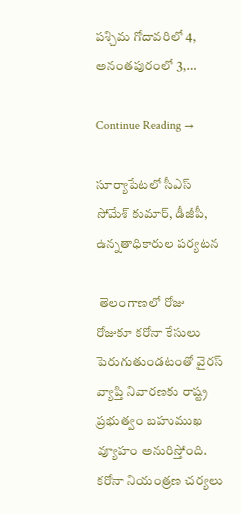పశ్చిమ గోదావరిలో 4, అనంతపురంలో 3,…

Continue Reading →

సూర్యాపేటలో సీఎస్‌ సోమేశ్ కుమార్, డీజీపీ, ఉన్నతాధికారుల పర్యటన

 తెలంగాణలో రోజు రోజుకూ కరోనా కేసులు పెరుగుతుండటంతో వైరస్‌ వ్యాప్తి నివారణకు రాష్ట్ర ప్రభుత్వం బహుముఖ వ్యూహం అనురిస్తోంది.  కరోనా నియంత్రణ చర్యలు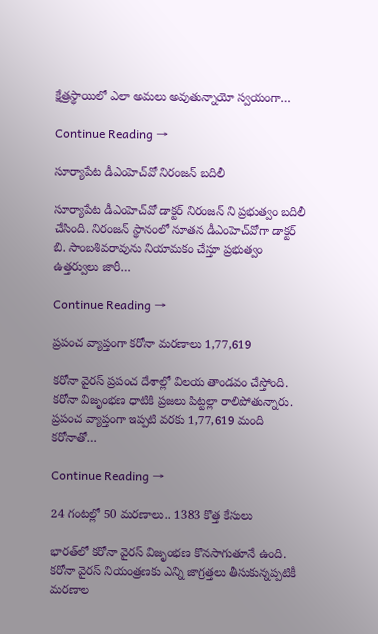క్షేత్రస్థాయిలో ఎలా అమలు అవుతున్నాయో స్వయంగా…

Continue Reading →

సూర్యాపేట డీఎంహెచ్‌వో నిరంజన్‌ బదిలీ

సూర్యాపేట డీఎంహెచ్‌వో డాక్టర్ నిరంజన్‌ ని‌ ప్రభుత్వం బదిలీ చేసింది. నిరంజన్‌ స్థానంలో నూతన డీఎంహెచ్‌వోగా డాక్టర్‌ బి. సాంబశివరావును నియామకం చేస్తూ ప్రభుత్వం ఉత్తర్వులు జారీ…

Continue Reading →

ప్రపంచ వ్యాప్తంగా కరోనా మరణాలు 1,77,619

కరోనా వైరస్‌ ప్రపంచ దేశాల్లో విలయ తాండవం చేస్తోంది. కరోనా విజృంభణ ధాటికి ప్రజలు పిట్టల్లా రాలిపోతున్నారు. ప్రపంచ వ్యాప్తంగా ఇప్పటి వరకు 1,77,619 మంది కరోనాతో…

Continue Reading →

24 గంటల్లో 50 మరణాలు.. 1383 కొత్త కేసులు

భారత్‌లో కరోనా వైరస్‌ విజృంభణ కొనసాగుతూనే ఉంది. కరోనా వైరస్‌ నియంత్రణకు ఎన్ని జాగ్రత్తలు తీసుకున్నప్పటికీ మరణాల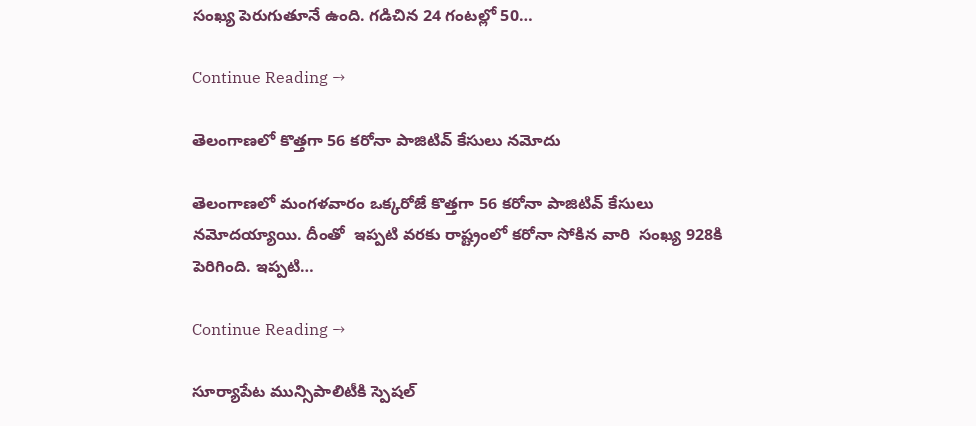సంఖ్య పెరుగుతూనే ఉంది. గడిచిన 24 గంటల్లో 50…

Continue Reading →

తెలంగాణలో కొత్తగా 56 కరోనా పాజిటివ్‌ కేసులు నమోదు

తెలంగాణలో మంగళవారం ఒక్కరోజే కొత్తగా 56 కరోనా పాజిటివ్‌ కేసులు నమోదయ్యాయి. దీంతో  ఇప్పటి వరకు రాష్ట్రంలో కరోనా సోకిన వారి  సంఖ్య 928కి పెరిగింది. ఇప్పటి…

Continue Reading →

సూర్యాపేట మున్సిపాలిటీకి స్పెషల్‌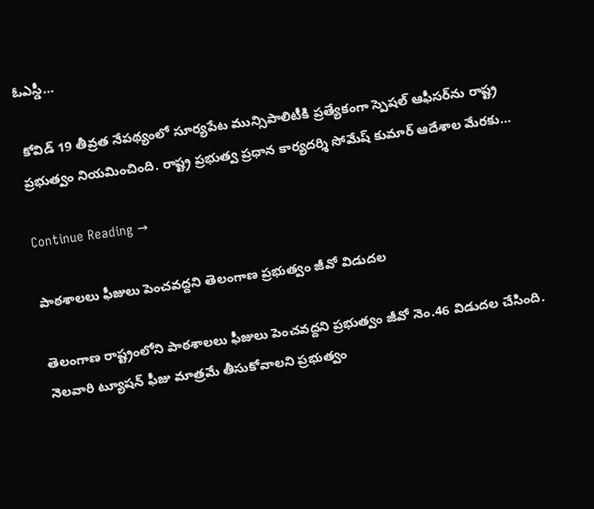ఓఎస్డీ…

 కోవిడ్‌ 19 తీవ్రత నేపథ్యంలో సూర్యపేట మున్సిపాలిటీకి ప్రత్యేకంగా స్పెషల్‌ ఆఫీసర్‌ను రాష్ట్ర ప్రభుత్వం నియమించింది. రాష్ట్ర ప్రభుత్వ ప్రధాన కార్యదర్శి సోమేష్‌ కుమార్‌ ఆదేశాల మేరకు…

Continue Reading →

పాఠశాలలు ఫీజులు పెంచవద్దని తెలంగాణ ప్రభుత్వం జీవో విడుదల

తెలంగాణ రాష్ట్రంలోని పాఠశాలలు ఫీజులు పెంచవద్దని ప్రభుత్వం జీవో నెం.46 విడుదల చేసింది. నెలవారి ట్యూషన్‌ ఫీజు మాత్రమే తీసుకోవాలని ప్రభుత్వం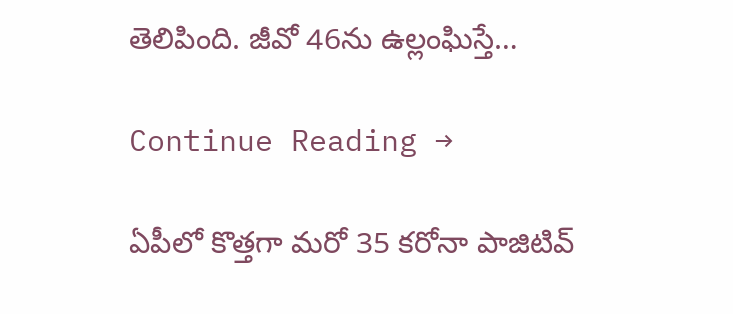తెలిపింది. జీవో 46ను ఉల్లంఘిస్తే…

Continue Reading →

ఏపీలో కొత్తగా మరో 35 కరోనా పాజిటివ్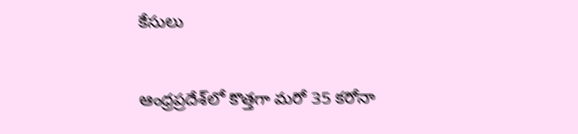కేసులు

ఆంధ్రప్రదేశ్‌లో కొత్తగా మరో 35 కరోనా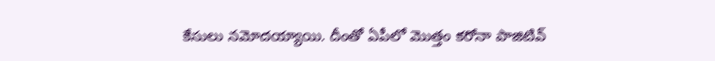కేసులు నమోదయ్యాయి. దీంతో ఏపీలో మొత్తం కరోనా పాజిటివ్‌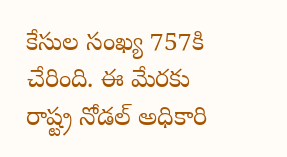కేసుల సంఖ్య 757కి చేరింది. ఈ మేరకు రాష్ట్ర నోడల్‌ అధికారి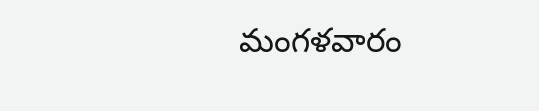మంగళవారం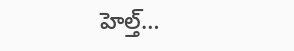హెల్త్‌…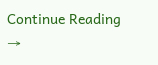Continue Reading →